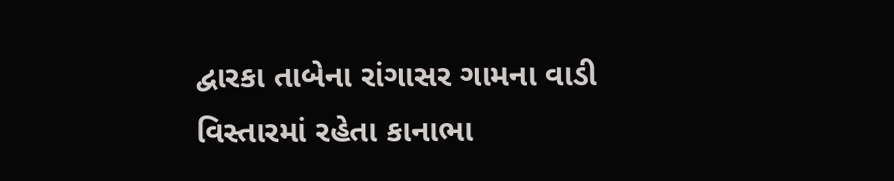દ્વારકા તાબેના રાંગાસર ગામના વાડી વિસ્તારમાં રહેતા કાનાભા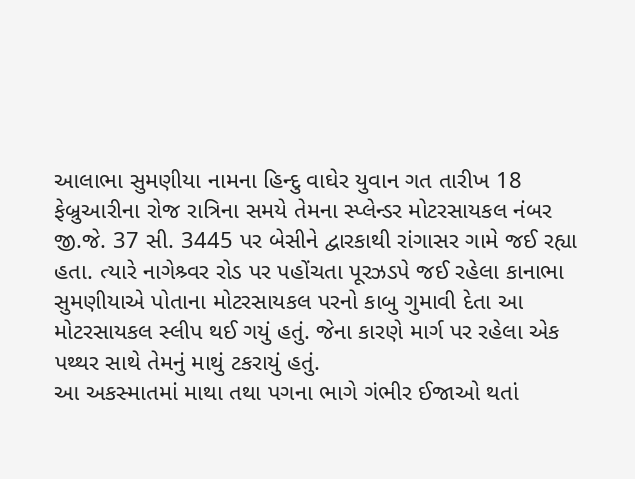આલાભા સુમણીયા નામના હિન્દુ વાઘેર યુવાન ગત તારીખ 18 ફેબ્રુઆરીના રોજ રાત્રિના સમયે તેમના સ્પ્લેન્ડર મોટરસાયકલ નંબર જી.જે. 37 સી. 3445 પર બેસીને દ્વારકાથી રાંગાસર ગામે જઈ રહ્યા હતા. ત્યારે નાગેશ્ર્વર રોડ પર પહોંચતા પૂરઝડપે જઈ રહેલા કાનાભા સુમણીયાએ પોતાના મોટરસાયકલ પરનો કાબુ ગુમાવી દેતા આ મોટરસાયકલ સ્લીપ થઈ ગયું હતું. જેના કારણે માર્ગ પર રહેલા એક પથ્થર સાથે તેમનું માથું ટકરાયું હતું.
આ અકસ્માતમાં માથા તથા પગના ભાગે ગંભીર ઈજાઓ થતાં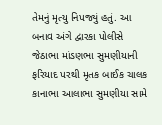તેમનું મૃત્યુ નિપજ્યું હતું. આ બનાવ અંગે દ્વારકા પોલીસે જેઠાભા માંડણભા સુમણીયાની ફરિયાદ પરથી મૃતક બાઈક ચાલક કાનાભા આલાભા સુમણીયા સામે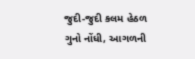જુદી-જુદી કલમ હેઠળ ગુનો નોંધી, આગળની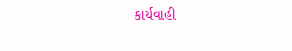કાર્યવાહી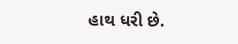હાથ ધરી છે.